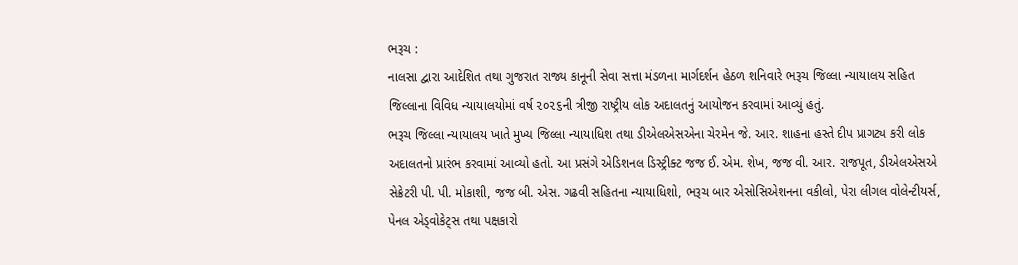ભરૂચ :
નાલસા દ્વારા આદેશિત તથા ગુજરાત રાજ્ય કાનૂની સેવા સત્તા મંડળના માર્ગદર્શન હેઠળ શનિવારે ભરૂચ જિલ્લા ન્યાયાલય સહિત જિલ્લાના વિવિધ ન્યાયાલયોમાં વર્ષ ૨૦૨૬ની ત્રીજી રાષ્ટ્રીય લોક અદાલતનું આયોજન કરવામાં આવ્યું હતું.
ભરૂચ જિલ્લા ન્યાયાલય ખાતે મુખ્ય જિલ્લા ન્યાયાધિશ તથા ડીએલએસએના ચેરમેન જે. આર. શાહના હસ્તે દીપ પ્રાગટ્ય કરી લોક અદાલતનો પ્રારંભ કરવામાં આવ્યો હતો. આ પ્રસંગે એડિશનલ ડિસ્ટ્રીક્ટ જજ ઈ. એમ. શેખ, જજ વી. આર. રાજપૂત, ડીએલએસએ સેક્રેટરી પી. પી. મોકાશી, જજ બી. એસ. ગઢવી સહિતના ન્યાયાધિશો, ભરૂચ બાર એસોસિએશનના વકીલો, પેરા લીગલ વોલેન્ટીયર્સ, પેનલ એડ્વોકેટ્સ તથા પક્ષકારો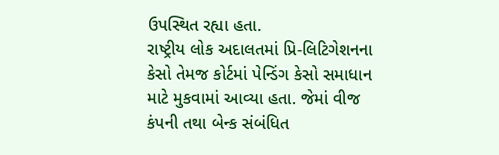ઉપસ્થિત રહ્યા હતા.
રાષ્ટ્રીય લોક અદાલતમાં પ્રિ-લિટિગેશનના કેસો તેમજ કોર્ટમાં પેન્ડિંગ કેસો સમાધાન માટે મુકવામાં આવ્યા હતા. જેમાં વીજ કંપની તથા બેન્ક સંબંધિત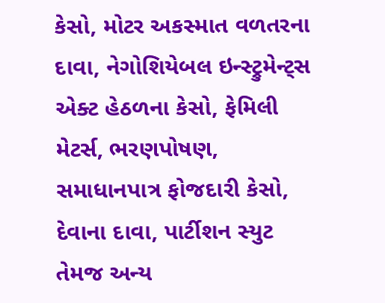કેસો, મોટર અકસ્માત વળતરના દાવા, નેગોશિયેબલ ઇન્સ્ટ્રુમેન્ટ્સ એક્ટ હેઠળના કેસો, ફેમિલી મેટર્સ, ભરણપોષણ, સમાધાનપાત્ર ફોજદારી કેસો, દેવાના દાવા, પાર્ટીશન સ્યુટ તેમજ અન્ય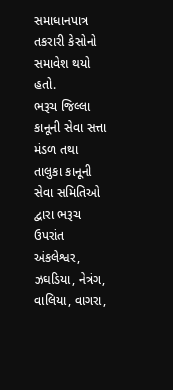સમાધાનપાત્ર તકરારી કેસોનો સમાવેશ થયો હતો.
ભરૂચ જિલ્લા કાનૂની સેવા સત્તા મંડળ તથા તાલુકા કાનૂની સેવા સમિતિઓ દ્વારા ભરૂચ ઉપરાંત અંકલેશ્વર, ઝઘડિયા, નેત્રંગ, વાલિયા, વાગરા,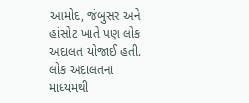આમોદ, જંબુસર અને હાંસોટ ખાતે પણ લોક અદાલત યોજાઈ હતી. લોક અદાલતના માધ્યમથી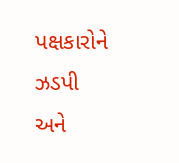પક્ષકારોને ઝડપી અને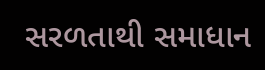સરળતાથી સમાધાન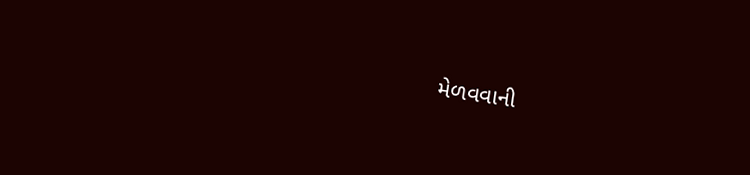મેળવવાની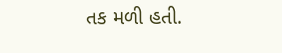તક મળી હતી.